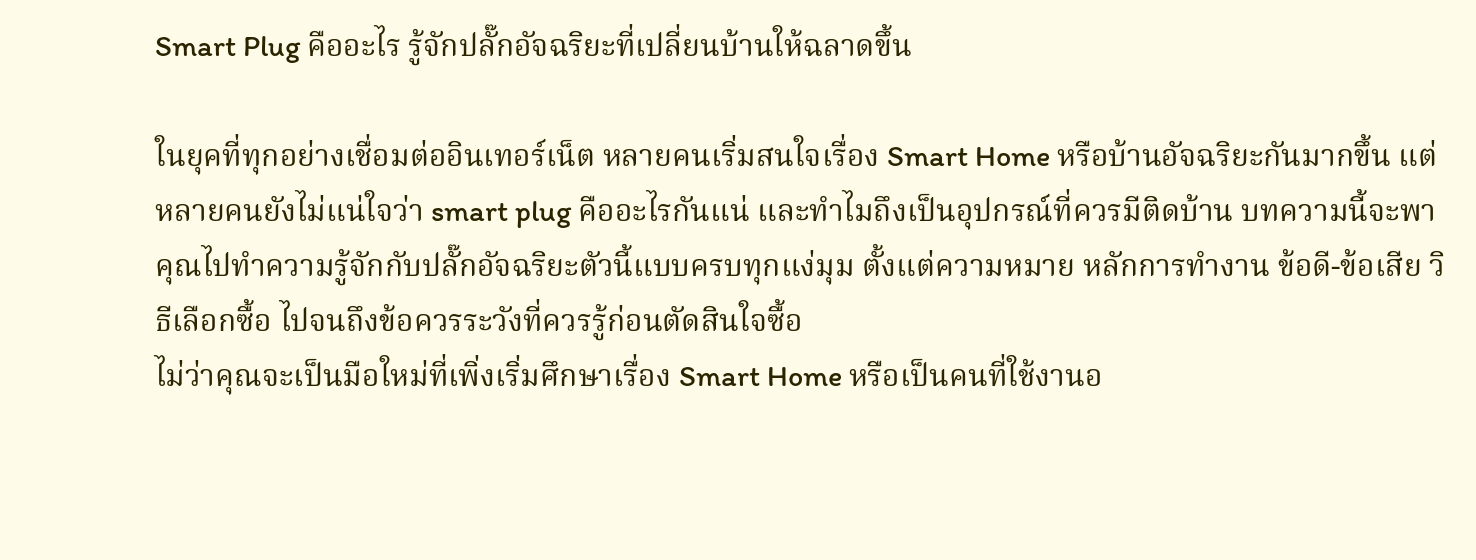Smart Plug คืออะไร รู้จักปลั๊กอัจฉริยะที่เปลี่ยนบ้านให้ฉลาดขึ้น

ในยุคที่ทุกอย่างเชื่อมต่ออินเทอร์เน็ต หลายคนเริ่มสนใจเรื่อง Smart Home หรือบ้านอัจฉริยะกันมากขึ้น แต่หลายคนยังไม่แน่ใจว่า smart plug คืออะไรกันแน่ และทำไมถึงเป็นอุปกรณ์ที่ควรมีติดบ้าน บทความนี้จะพาคุณไปทำความรู้จักกับปลั๊กอัจฉริยะตัวนี้แบบครบทุกแง่มุม ตั้งแต่ความหมาย หลักการทำงาน ข้อดี-ข้อเสีย วิธีเลือกซื้อ ไปจนถึงข้อควรระวังที่ควรรู้ก่อนตัดสินใจซื้อ
ไม่ว่าคุณจะเป็นมือใหม่ที่เพิ่งเริ่มศึกษาเรื่อง Smart Home หรือเป็นคนที่ใช้งานอ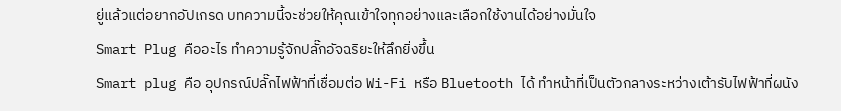ยู่แล้วแต่อยากอัปเกรด บทความนี้จะช่วยให้คุณเข้าใจทุกอย่างและเลือกใช้งานได้อย่างมั่นใจ
Smart Plug คืออะไร ทำความรู้จักปลั๊กอัจฉริยะให้ลึกยิ่งขึ้น
Smart plug คือ อุปกรณ์ปลั๊กไฟฟ้าที่เชื่อมต่อ Wi-Fi หรือ Bluetooth ได้ ทำหน้าที่เป็นตัวกลางระหว่างเต้ารับไฟฟ้าที่ผนัง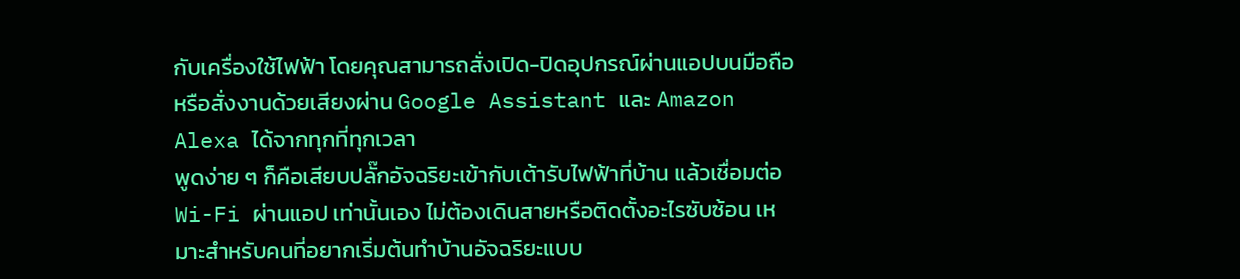กับเครื่องใช้ไฟฟ้า โดยคุณสามารถสั่งเปิด-ปิดอุปกรณ์ผ่านแอปบนมือถือหรือสั่งงานด้วยเสียงผ่าน Google Assistant และ Amazon Alexa ได้จากทุกที่ทุกเวลา
พูดง่าย ๆ ก็คือเสียบปลั๊กอัจฉริยะเข้ากับเต้ารับไฟฟ้าที่บ้าน แล้วเชื่อมต่อ Wi-Fi ผ่านแอป เท่านั้นเอง ไม่ต้องเดินสายหรือติดตั้งอะไรซับซ้อน เหมาะสำหรับคนที่อยากเริ่มต้นทำบ้านอัจฉริยะแบบ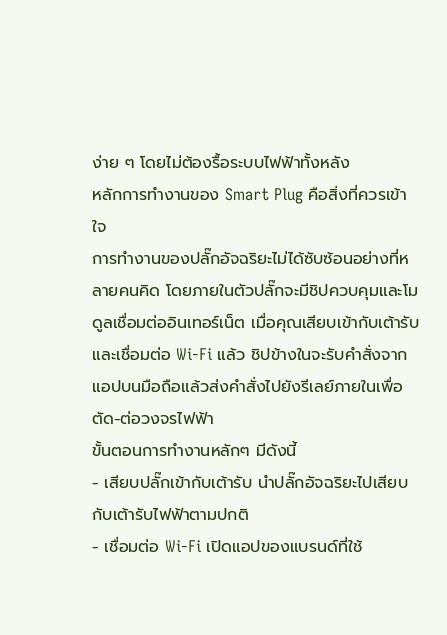ง่าย ๆ โดยไม่ต้องรื้อระบบไฟฟ้าทั้งหลัง
หลักการทำงานของ Smart Plug คือสิ่งที่ควรเข้าใจ
การทำงานของปลั๊กอัจฉริยะไม่ได้ซับซ้อนอย่างที่หลายคนคิด โดยภายในตัวปลั๊กจะมีชิปควบคุมและโมดูลเชื่อมต่ออินเทอร์เน็ต เมื่อคุณเสียบเข้ากับเต้ารับและเชื่อมต่อ Wi-Fi แล้ว ชิปข้างในจะรับคำสั่งจากแอปบนมือถือแล้วส่งคำสั่งไปยังรีเลย์ภายในเพื่อตัด-ต่อวงจรไฟฟ้า
ขั้นตอนการทำงานหลักๆ มีดังนี้
- เสียบปลั๊กเข้ากับเต้ารับ นำปลั๊กอัจฉริยะไปเสียบกับเต้ารับไฟฟ้าตามปกติ
- เชื่อมต่อ Wi-Fi เปิดแอปของแบรนด์ที่ใช้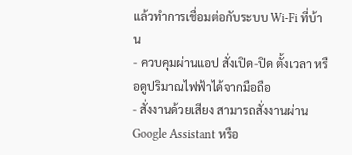แล้วทำการเชื่อมต่อกับระบบ Wi-Fi ที่บ้าน
- ควบคุมผ่านแอป สั่งเปิด-ปิด ตั้งเวลา หรือดูปริมาณไฟฟ้าได้จากมือถือ
- สั่งงานด้วยเสียง สามารถสั่งงานผ่าน Google Assistant หรือ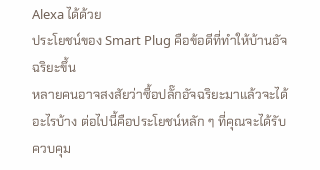Alexa ได้ด้วย
ประโยชน์ของ Smart Plug คือข้อดีที่ทำให้บ้านอัจฉริยะขึ้น
หลายคนอาจสงสัยว่าซื้อปลั๊กอัจฉริยะมาแล้วจะได้อะไรบ้าง ต่อไปนี้คือประโยชน์หลัก ๆ ที่คุณจะได้รับ
ควบคุม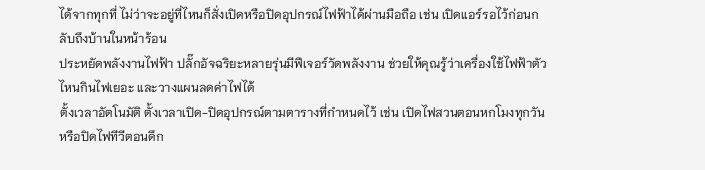ได้จากทุกที่ ไม่ว่าจะอยู่ที่ไหนก็สั่งเปิดหรือปิดอุปกรณ์ไฟฟ้าได้ผ่านมือถือ เช่น เปิดแอร์รอไว้ก่อนกลับถึงบ้านในหน้าร้อน
ประหยัดพลังงานไฟฟ้า ปลั๊กอัจฉริยะหลายรุ่นมีฟีเจอร์วัดพลังงาน ช่วยให้คุณรู้ว่าเครื่องใช้ไฟฟ้าตัวไหนกินไฟเยอะ และวางแผนลดค่าไฟได้
ตั้งเวลาอัตโนมัติ ตั้งเวลาเปิด-ปิดอุปกรณ์ตามตารางที่กำหนดไว้ เช่น เปิดไฟสวนตอนหกโมงทุกวัน หรือปิดไฟทีวีตอนดึก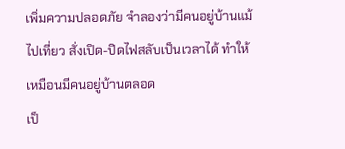เพิ่มความปลอดภัย จำลองว่ามีคนอยู่บ้านแม้ไปเที่ยว สั่งเปิด-ปิดไฟสลับเป็นเวลาได้ ทำให้เหมือนมีคนอยู่บ้านตลอด
เป็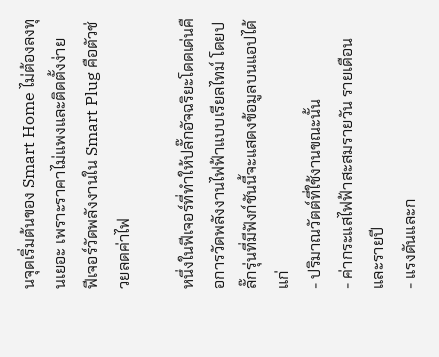นจุดเริ่มต้นของ Smart Home ไม่ต้องลงทุนเยอะ เพราะราคาไม่แพงและติดตั้งง่าย
ฟีเจอร์วัดพลังงานใน Smart Plug คือตัวช่วยลดค่าไฟ

หนึ่งในฟีเจอร์ที่ทำให้ปลั๊กอัจฉริยะโดดเด่นคือการวัดพลังงานไฟฟ้าแบบเรียลไทม์ โดยปลั๊กรุ่นที่มีฟังก์ชันนี้จะแสดงข้อมูลบนแอปได้แก่
- ปริมาณวัตต์ที่ใช้งานขณะนั้น
- ค่ากระแสไฟฟ้าสะสมรายวัน รายเดือน และรายปี
- แรงดันและก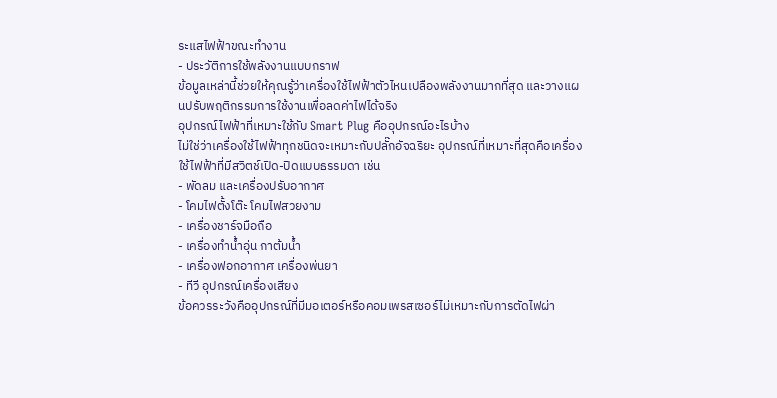ระแสไฟฟ้าขณะทำงาน
- ประวัติการใช้พลังงานแบบกราฟ
ข้อมูลเหล่านี้ช่วยให้คุณรู้ว่าเครื่องใช้ไฟฟ้าตัวไหนเปลืองพลังงานมากที่สุด และวางแผนปรับพฤติกรรมการใช้งานเพื่อลดค่าไฟได้จริง
อุปกรณ์ไฟฟ้าที่เหมาะใช้กับ Smart Plug คืออุปกรณ์อะไรบ้าง
ไม่ใช่ว่าเครื่องใช้ไฟฟ้าทุกชนิดจะเหมาะกับปลั๊กอัจฉริยะ อุปกรณ์ที่เหมาะที่สุดคือเครื่องใช้ไฟฟ้าที่มีสวิตช์เปิด-ปิดแบบธรรมดา เช่น
- พัดลม และเครื่องปรับอากาศ
- โคมไฟตั้งโต๊ะ โคมไฟสวยงาม
- เครื่องชาร์จมือถือ
- เครื่องทำน้ำอุ่น กาต้มน้ำ
- เครื่องฟอกอากาศ เครื่องพ่นยา
- ทีวี อุปกรณ์เครื่องเสียง
ข้อควรระวังคืออุปกรณ์ที่มีมอเตอร์หรือคอมเพรสเซอร์ไม่เหมาะกับการตัดไฟผ่า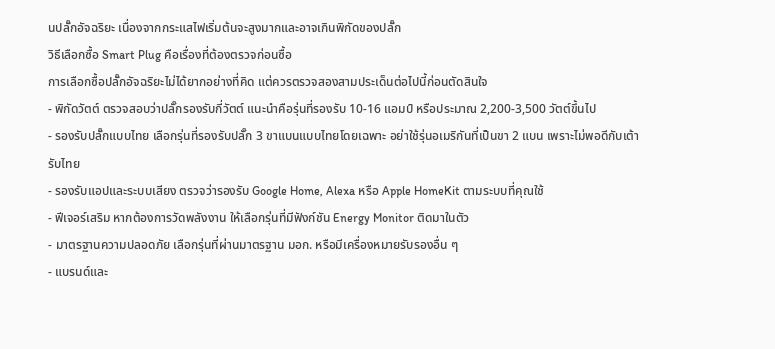นปลั๊กอัจฉริยะ เนื่องจากกระแสไฟเริ่มต้นจะสูงมากและอาจเกินพิกัดของปลั๊ก
วิธีเลือกซื้อ Smart Plug คือเรื่องที่ต้องตรวจก่อนซื้อ
การเลือกซื้อปลั๊กอัจฉริยะไม่ได้ยากอย่างที่คิด แต่ควรตรวจสองสามประเด็นต่อไปนี้ก่อนตัดสินใจ
- พิกัดวัตต์ ตรวจสอบว่าปลั๊กรองรับกี่วัตต์ แนะนำคือรุ่นที่รองรับ 10-16 แอมป์ หรือประมาณ 2,200-3,500 วัตต์ขึ้นไป
- รองรับปลั๊กแบบไทย เลือกรุ่นที่รองรับปลั๊ก 3 ขาแบนแบบไทยโดยเฉพาะ อย่าใช้รุ่นอเมริกันที่เป็นขา 2 แบน เพราะไม่พอดีกับเต้ารับไทย
- รองรับแอปและระบบเสียง ตรวจว่ารองรับ Google Home, Alexa หรือ Apple HomeKit ตามระบบที่คุณใช้
- ฟีเจอร์เสริม หากต้องการวัดพลังงาน ให้เลือกรุ่นที่มีฟังก์ชัน Energy Monitor ติดมาในตัว
- มาตรฐานความปลอดภัย เลือกรุ่นที่ผ่านมาตรฐาน มอก. หรือมีเครื่องหมายรับรองอื่น ๆ
- แบรนด์และ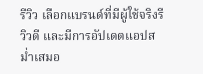รีวิว เลือกแบรนด์ที่มีผู้ใช้จริงรีวิวดี และมีการอัปเดตแอปสม่ำเสมอ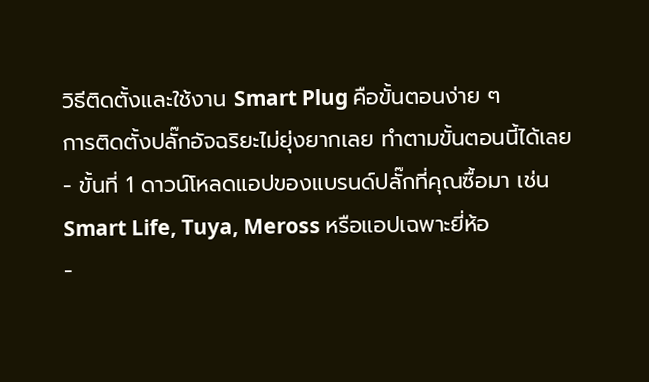วิธีติดตั้งและใช้งาน Smart Plug คือขั้นตอนง่าย ๆ
การติดตั้งปลั๊กอัจฉริยะไม่ยุ่งยากเลย ทำตามขั้นตอนนี้ได้เลย
- ขั้นที่ 1 ดาวน์โหลดแอปของแบรนด์ปลั๊กที่คุณซื้อมา เช่น Smart Life, Tuya, Meross หรือแอปเฉพาะยี่ห้อ
-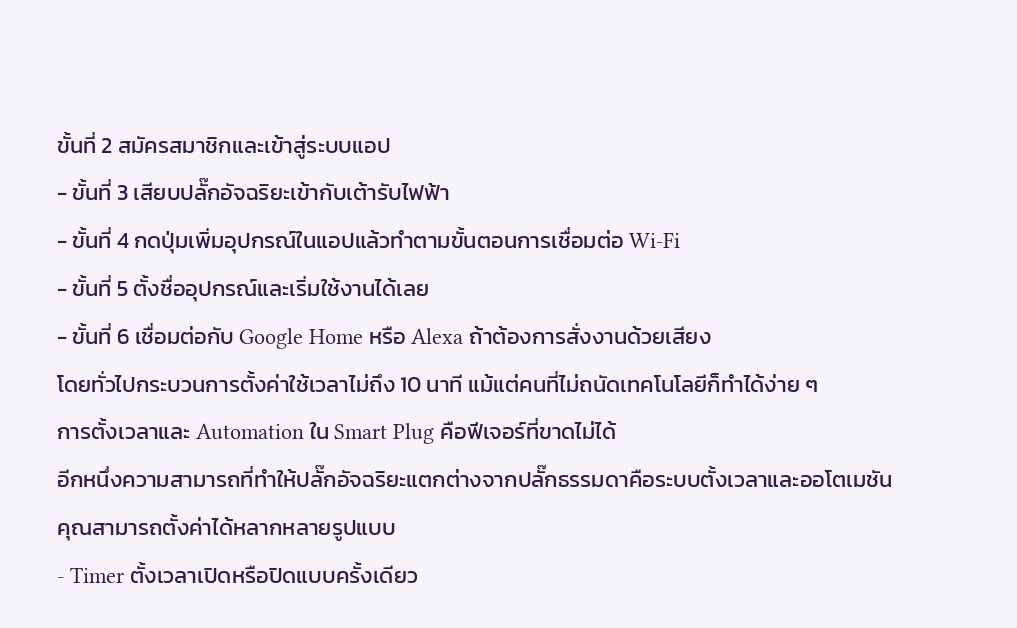ขั้นที่ 2 สมัครสมาชิกและเข้าสู่ระบบแอป
- ขั้นที่ 3 เสียบปลั๊กอัจฉริยะเข้ากับเต้ารับไฟฟ้า
- ขั้นที่ 4 กดปุ่มเพิ่มอุปกรณ์ในแอปแล้วทำตามขั้นตอนการเชื่อมต่อ Wi-Fi
- ขั้นที่ 5 ตั้งชื่ออุปกรณ์และเริ่มใช้งานได้เลย
- ขั้นที่ 6 เชื่อมต่อกับ Google Home หรือ Alexa ถ้าต้องการสั่งงานด้วยเสียง
โดยทั่วไปกระบวนการตั้งค่าใช้เวลาไม่ถึง 10 นาที แม้แต่คนที่ไม่ถนัดเทคโนโลยีก็ทำได้ง่าย ๆ
การตั้งเวลาและ Automation ใน Smart Plug คือฟีเจอร์ที่ขาดไม่ได้
อีกหนึ่งความสามารถที่ทำให้ปลั๊กอัจฉริยะแตกต่างจากปลั๊กธรรมดาคือระบบตั้งเวลาและออโตเมชัน คุณสามารถตั้งค่าได้หลากหลายรูปแบบ
- Timer ตั้งเวลาเปิดหรือปิดแบบครั้งเดียว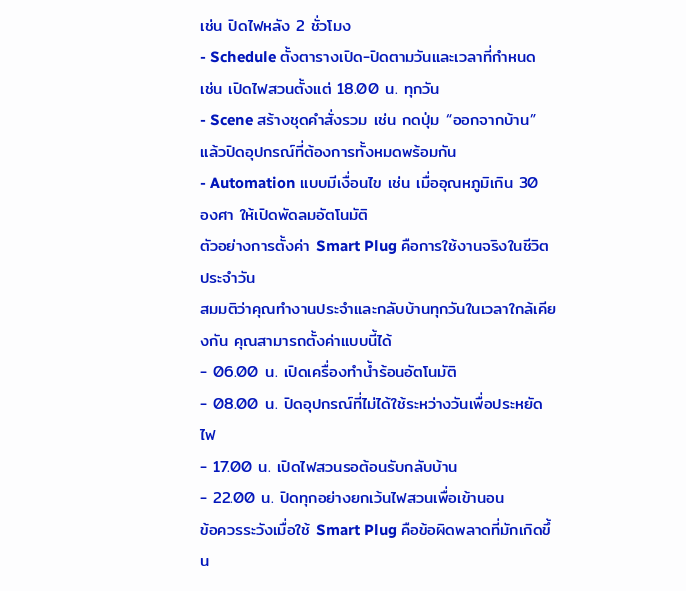เช่น ปิดไฟหลัง 2 ชั่วโมง
- Schedule ตั้งตารางเปิด-ปิดตามวันและเวลาที่กำหนด เช่น เปิดไฟสวนตั้งแต่ 18.00 น. ทุกวัน
- Scene สร้างชุดคำสั่งรวม เช่น กดปุ่ม “ออกจากบ้าน” แล้วปิดอุปกรณ์ที่ต้องการทั้งหมดพร้อมกัน
- Automation แบบมีเงื่อนไข เช่น เมื่ออุณหภูมิเกิน 30 องศา ให้เปิดพัดลมอัตโนมัติ
ตัวอย่างการตั้งค่า Smart Plug คือการใช้งานจริงในชีวิตประจำวัน
สมมติว่าคุณทำงานประจำและกลับบ้านทุกวันในเวลาใกล้เคียงกัน คุณสามารถตั้งค่าแบบนี้ได้
- 06.00 น. เปิดเครื่องทำน้ำร้อนอัตโนมัติ
- 08.00 น. ปิดอุปกรณ์ที่ไม่ได้ใช้ระหว่างวันเพื่อประหยัดไฟ
- 17.00 น. เปิดไฟสวนรอต้อนรับกลับบ้าน
- 22.00 น. ปิดทุกอย่างยกเว้นไฟสวนเพื่อเข้านอน
ข้อควรระวังเมื่อใช้ Smart Plug คือข้อผิดพลาดที่มักเกิดขึ้น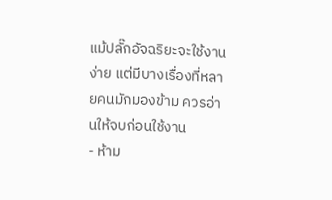แม้ปลั๊กอัจฉริยะจะใช้งานง่าย แต่มีบางเรื่องที่หลายคนมักมองข้าม ควรอ่านให้จบก่อนใช้งาน
- ห้าม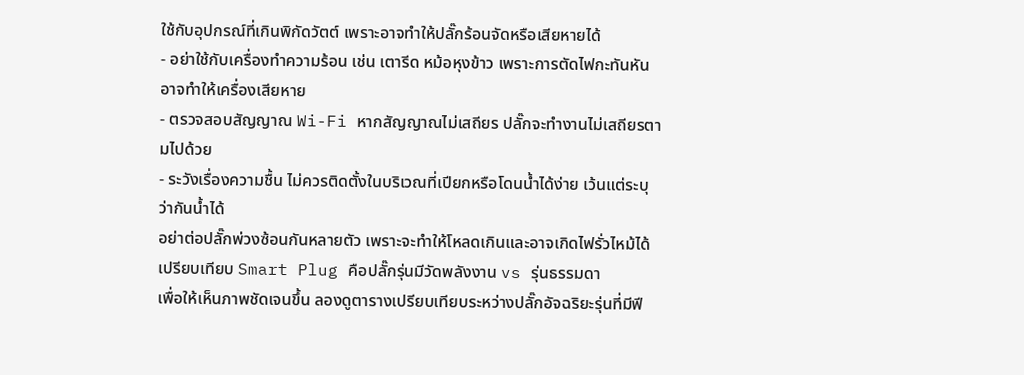ใช้กับอุปกรณ์ที่เกินพิกัดวัตต์ เพราะอาจทำให้ปลั๊กร้อนจัดหรือเสียหายได้
- อย่าใช้กับเครื่องทำความร้อน เช่น เตารีด หม้อหุงข้าว เพราะการตัดไฟกะทันหันอาจทำให้เครื่องเสียหาย
- ตรวจสอบสัญญาณ Wi-Fi หากสัญญาณไม่เสถียร ปลั๊กจะทำงานไม่เสถียรตามไปด้วย
- ระวังเรื่องความชื้น ไม่ควรติดตั้งในบริเวณที่เปียกหรือโดนน้ำได้ง่าย เว้นแต่ระบุว่ากันน้ำได้
อย่าต่อปลั๊กพ่วงซ้อนกันหลายตัว เพราะจะทำให้โหลดเกินและอาจเกิดไฟรั่วไหม้ได้
เปรียบเทียบ Smart Plug คือปลั๊กรุ่นมีวัดพลังงาน vs รุ่นธรรมดา
เพื่อให้เห็นภาพชัดเจนขึ้น ลองดูตารางเปรียบเทียบระหว่างปลั๊กอัจฉริยะรุ่นที่มีฟี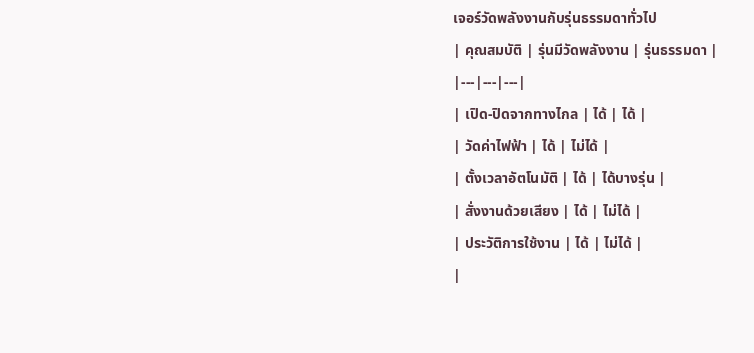เจอร์วัดพลังงานกับรุ่นธรรมดาทั่วไป
| คุณสมบัติ | รุ่นมีวัดพลังงาน | รุ่นธรรมดา |
|---|---|---|
| เปิด-ปิดจากทางไกล | ได้ | ได้ |
| วัดค่าไฟฟ้า | ได้ | ไม่ได้ |
| ตั้งเวลาอัตโนมัติ | ได้ | ได้บางรุ่น |
| สั่งงานด้วยเสียง | ได้ | ไม่ได้ |
| ประวัติการใช้งาน | ได้ | ไม่ได้ |
|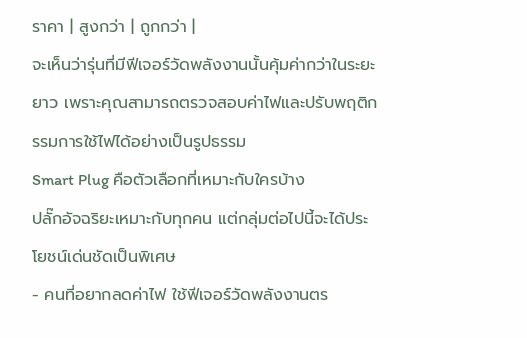ราคา | สูงกว่า | ถูกกว่า |
จะเห็นว่ารุ่นที่มีฟีเจอร์วัดพลังงานนั้นคุ้มค่ากว่าในระยะยาว เพราะคุณสามารถตรวจสอบค่าไฟและปรับพฤติกรรมการใช้ไฟได้อย่างเป็นรูปธรรม
Smart Plug คือตัวเลือกที่เหมาะกับใครบ้าง
ปลั๊กอัจฉริยะเหมาะกับทุกคน แต่กลุ่มต่อไปนี้จะได้ประโยชน์เด่นชัดเป็นพิเศษ
- คนที่อยากลดค่าไฟ ใช้ฟีเจอร์วัดพลังงานตร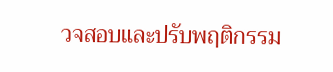วจสอบและปรับพฤติกรรม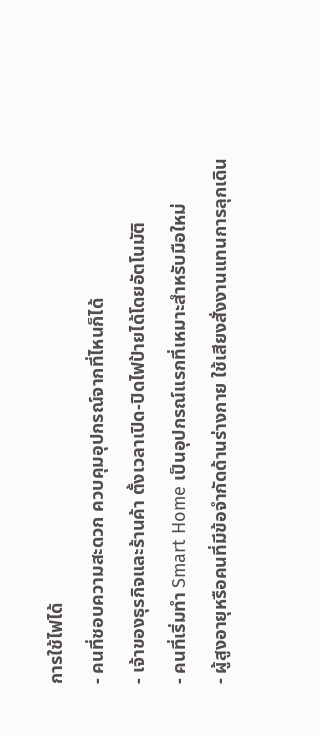การใช้ไฟได้
- คนที่ชอบความสะดวก ควบคุมอุปกรณ์จากที่ไหนก็ได้
- เจ้าของธุรกิจและร้านค้า ตั้งเวลาเปิด-ปิดไฟป้ายได้โดยอัตโนมัติ
- คนที่เริ่มทำ Smart Home เป็นอุปกรณ์แรกที่เหมาะสำหรับมือใหม่
- ผู้สูงอายุหรือคนที่มีข้อจำกัดด้านร่างกาย ใช้เสียงสั่งงานแทนการลุกเดิน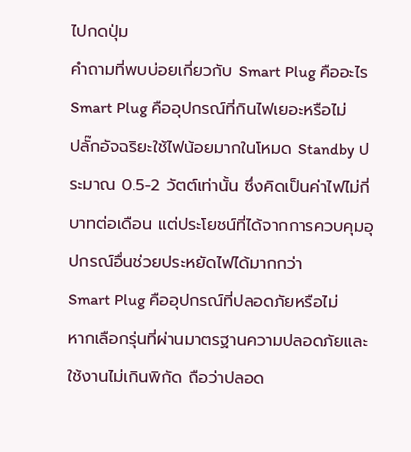ไปกดปุ่ม
คำถามที่พบบ่อยเกี่ยวกับ Smart Plug คืออะไร
Smart Plug คืออุปกรณ์ที่กินไฟเยอะหรือไม่
ปลั๊กอัจฉริยะใช้ไฟน้อยมากในโหมด Standby ประมาณ 0.5-2 วัตต์เท่านั้น ซึ่งคิดเป็นค่าไฟไม่กี่บาทต่อเดือน แต่ประโยชน์ที่ได้จากการควบคุมอุปกรณ์อื่นช่วยประหยัดไฟได้มากกว่า
Smart Plug คืออุปกรณ์ที่ปลอดภัยหรือไม่
หากเลือกรุ่นที่ผ่านมาตรฐานความปลอดภัยและใช้งานไม่เกินพิกัด ถือว่าปลอด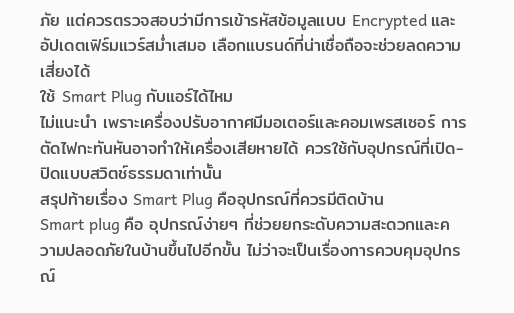ภัย แต่ควรตรวจสอบว่ามีการเข้ารหัสข้อมูลแบบ Encrypted และอัปเดตเฟิร์มแวร์สม่ำเสมอ เลือกแบรนด์ที่น่าเชื่อถือจะช่วยลดความเสี่ยงได้
ใช้ Smart Plug กับแอร์ได้ไหม
ไม่แนะนำ เพราะเครื่องปรับอากาศมีมอเตอร์และคอมเพรสเซอร์ การตัดไฟกะทันหันอาจทำให้เครื่องเสียหายได้ ควรใช้กับอุปกรณ์ที่เปิด-ปิดแบบสวิตช์ธรรมดาเท่านั้น
สรุปท้ายเรื่อง Smart Plug คืออุปกรณ์ที่ควรมีติดบ้าน
Smart plug คือ อุปกรณ์ง่ายๆ ที่ช่วยยกระดับความสะดวกและความปลอดภัยในบ้านขึ้นไปอีกขั้น ไม่ว่าจะเป็นเรื่องการควบคุมอุปกรณ์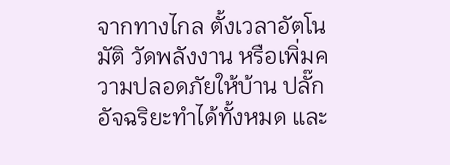จากทางไกล ตั้งเวลาอัตโนมัติ วัดพลังงาน หรือเพิ่มความปลอดภัยให้บ้าน ปลั๊กอัจฉริยะทำได้ทั้งหมด และ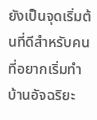ยังเป็นจุดเริ่มต้นที่ดีสำหรับคนที่อยากเริ่มทำบ้านอัจฉริยะ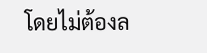โดยไม่ต้องล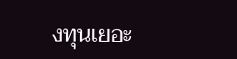งทุนเยอะ